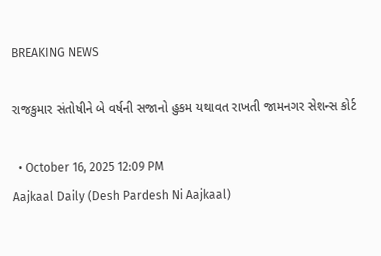BREAKING NEWS

રાજકુમાર સંતોષીને બે વર્ષની સજાનો હુકમ યથાવત રાખતી જામનગર સેશન્સ કોર્ટ

  • October 16, 2025 12:09 PM
Aajkaal Daily (Desh Pardesh Ni Aajkaal)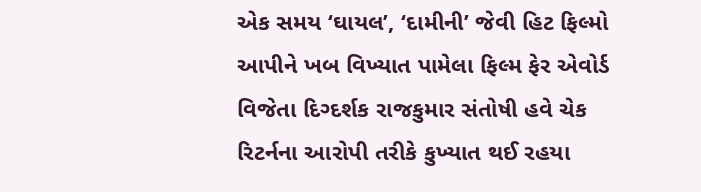એક સમય ‘ઘાયલ’, ‘દામીની’ જેવી હિટ ફિલ્મો આપીને ખબ વિખ્યાત પામેલા ફિલ્મ ફેર એવોર્ડ વિજેતા દિગ્દર્શક રાજકુમાર સંતોષી હવે ચેક રિટર્નના આરોપી તરીકે કુખ્યાત થઈ રહયા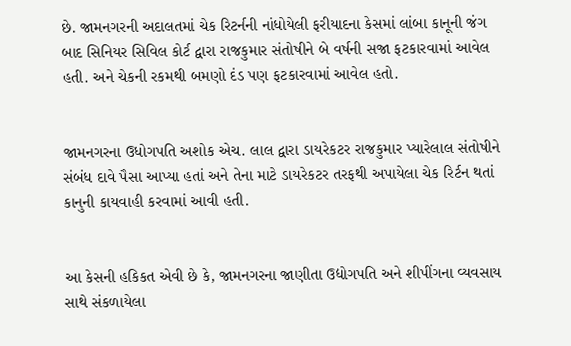છે. જામનગરની અદાલતમાં ચેક રિટર્નની નાંધોયેલી ફરીયાદના કેસમાં લાંબા કાનૂની જંગ બાદ સિનિયર સિવિલ કોર્ટ દ્વારા રાજકુમાર સંતોષીને બે વર્ષની સજા ફટકારવામાં આવેલ હતી. અને ચેકની રકમથી બમણો દંડ પણ ફટકારવામાં આવેલ હતો.


જામનગરના ઉધોગપતિ અશોક એચ. લાલ દ્વારા ડાયરેકટર રાજકુમાર પ્યારેલાલ સંતોષીને સંબંધ દાવે પૈસા આપ્યા હતાં અને તેના માટે ડાયરેકટર તરફથી અપાયેલા ચેક રિર્ટન થતાં કાનુની કાયવાહી કરવામાં આવી હતી.


આ કેસની હકિકત એવી છે કે, જામનગરના જાણીતા ઉદ્યોગપતિ અને શીપીંગના વ્યવસાય સાથે સંકળાયેલા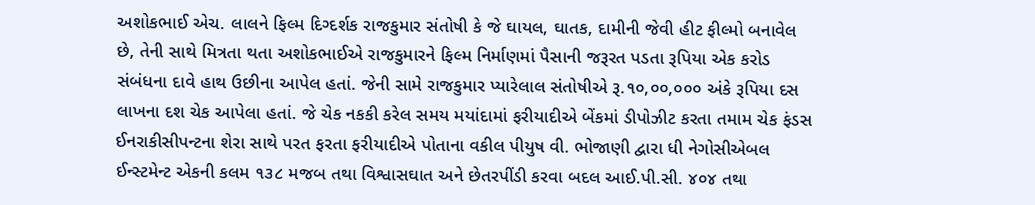અશોકભાઈ એચ. લાલને ફિલ્મ દિગ્દર્શક રાજકુમાર સંતોષી કે જે ઘાયલ, ઘાતક, દામીની જેવી હીટ ફીલ્મો બનાવેલ છે, તેની સાથે મિત્રતા થતા અશોકભાઈએ રાજકુમારને ફિલ્મ નિર્માણમાં પૈસાની જરૂરત પડતા રૂપિયા એક કરોડ સંબંધના દાવે હાથ ઉછીના આપેલ હતાં. જેની સામે રાજકુમાર પ્યારેલાલ સંતોષીએ રૂ.૧૦,૦૦,૦૦૦ અંકે રૂપિયા દસ લાખના દશ ચેક આપેલા હતાં. જે ચેક નકકી કરેલ સમય મયાંદામાં ફરીયાદીએ બેંકમાં ડીપોઝીટ કરતા તમામ ચેક ફંડસ ઈનરાકીસીપન્ટના શેરા સાથે પરત ફરતા ફરીયાદીએ પોતાના વકીલ પીયુષ વી. ભોજાણી દ્વારા ધી નેગોસીએબલ ઈન્સ્ટમેન્ટ એકની કલમ ૧૩૮ મજબ તથા વિશ્વાસઘાત અને છેતરપીંડી કરવા બદલ આઈ.પી.સી. ૪૦૪ તથા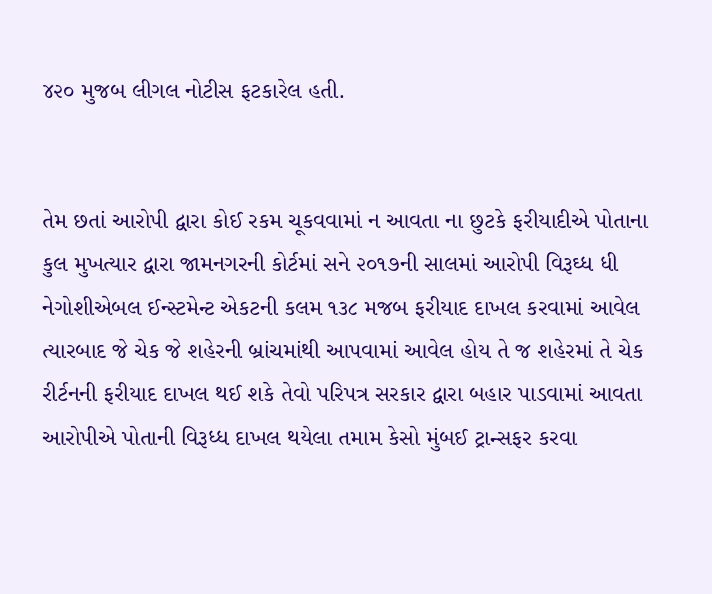૪૨૦ મુજબ લીગલ નોટીસ ફટકારેલ હતી.


તેમ છતાં આરોપી દ્વારા કોઈ રકમ ચૂકવવામાં ન આવતા ના છુટકે ફરીયાદીએ પોતાના કુલ મુખત્યાર દ્વારા જામનગરની કોર્ટમાં સને ૨૦૧૭ની સાલમાં આરોપી વિરૂઘ્ધ ધી નેગોશીએબલ ઈન્સ્ટમેન્ટ એકટની કલમ ૧૩૮ મજબ ફરીયાદ દાખલ કરવામાં આવેલ ત્યારબાદ જે ચેક જે શહેરની બ્રાંચમાંથી આપવામાં આવેલ હોય તે જ શહેરમાં તે ચેક રીર્ટનની ફરીયાદ દાખલ થઈ શકે તેવો પરિપત્ર સરકાર દ્વારા બહાર પાડવામાં આવતા આરોપીએ પોતાની વિરૂધ્ધ દાખલ થયેલા તમામ કેસો મુંબઈ ટ્રાન્સફર કરવા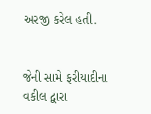અરજી કરેલ હતી.


જેની સામે ફરીયાદીના વકીલ દ્વારા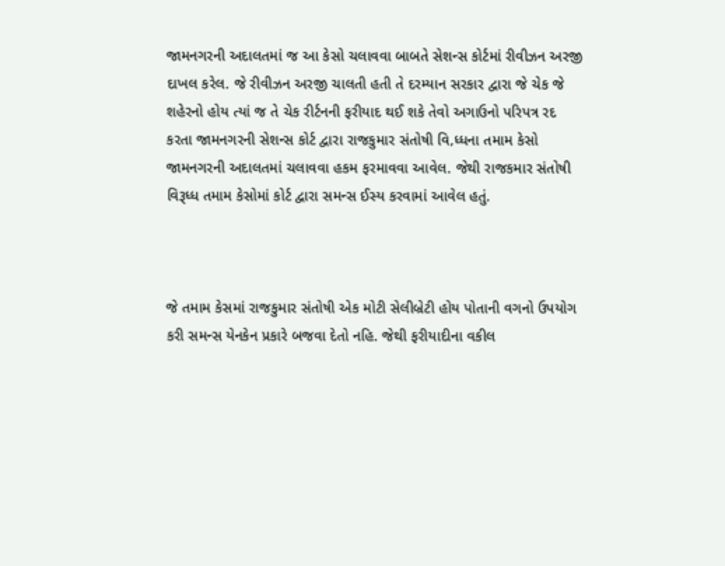જામનગરની અદાલતમાં જ આ કેસો ચલાવવા બાબતે સેશન્સ કોર્ટમાં રીવીઝન અરજી દાખલ કરેલ. જે રીવીઝન અરજી ચાલતી હતી તે દરમ્યાન સરકાર દ્વારા જે ચેક જે શહેરનો હોય ત્યાં જ તે ચેક રીર્ટનની ફરીયાદ થઈ શકે તેવો અગાઉનો પરિપત્ર રદ કરતા જામનગરની સેશન્સ કોર્ટ દ્વારા રાજકુમાર સંતોષી વિ‚ધ્ધના તમામ કેસો જામનગરની અદાલતમાં ચલાવવા હકમ ફરમાવવા આવેલ. જેથી રાજકમાર સંતોષી વિરૂધ્ધ તમામ કેસોમાં કોર્ટ દ્વારા સમન્સ ઈસ્ય કરવામાં આવેલ હતું.



જે તમામ કેસમાં રાજકુમાર સંતોષી એક મોટી સેલીબ્રેટી હોય પોતાની વગનો ઉપયોગ કરી સમન્સ યેનકેન પ્રકારે બજવા દેતો નહિ. જેથી ફરીયાદીના વકીલ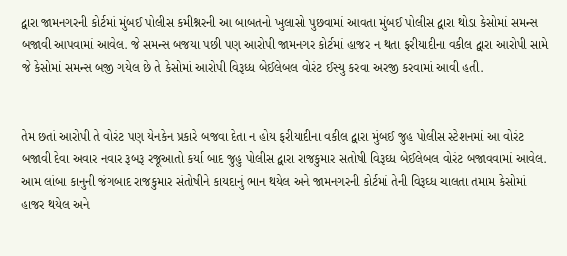દ્વારા જામનગરની કોર્ટમાં મુંબઈ પોલીસ કમીશ્નરની આ બાબતનો ખુલાસો પુછવામાં આવતા મુંબઈ પોલીસ દ્વારા થોડા કેસોમાં સમન્સ બજાવી આપવામાં આવેલ. જે સમન્સ બજયા પછી પણ આરોપી જામનગર કોર્ટમાં હાજર ન થતા ફરીયાદીના વકીલ દ્વારા આરોપી સામે જે કેસોમાં સમન્સ બજી ગયેલ છે તે કેસોમાં આરોપી વિરૂધ્ધ બેઈલેબલ વોરંટ ઈસ્યુ કરવા અરજી કરવામાં આવી હતી.


તેમ છતાં આરોપી તે વોરંટ પણ યેનકેન પ્રકારે બજવા દેતા ન હોય ફરીયાદીના વકીલ દ્વારા મુંબઈ જુહ પોલીસ સ્ટેશનમાં આ વોરંટ બજાવી દેવા અવાર નવાર રૂબરૂ રજૂઆતો કર્યા બાદ જુહુ પોલીસ દ્વારા રાજકુમાર સતોષી વિરૂઘ્ધ બેઈલેબલ વોરંટ બજાવવામાં આવેલ. આમ લાંબા કાનુની જંગબાદ રાજકુમાર સંતોષીને કાયદાનું ભાન થયેલ અને જામનગરની કોર્ટમાં તેની વિરૂઘ્ધ ચાલતા તમામ કેસોમાં હાજર થયેલ અને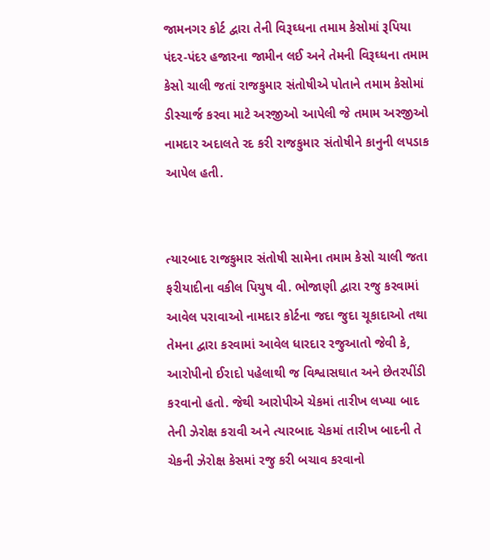જામનગર કોર્ટ દ્વારા તેની વિરૂઘ્ધના તમામ કેસોમાં રૂપિયા પંદર-પંદર હજારના જામીન લઈ અને તેમની વિરૂઘ્ધના તમામ કેસો ચાલી જતાં રાજકુમાર સંતોષીએ પોતાને તમામ કેસોમાં ડીસ્ચાર્જ કરવા માટે અરજીઓ આપેલી જે તમામ અરજીઓ નામદાર અદાલતે રદ કરી રાજકુમાર સંતોષીને કાનુની લપડાક આપેલ હતી.


ત્યારબાદ રાજકુમાર સંતોષી સામેના તમામ કેસો ચાલી જતા ફરીયાદીના વકીલ પિયુષ વી. ભોજાણી દ્વારા રજુ કરવામાં આવેલ પરાવાઓ નામદાર કોર્ટના જદા જુદા ચૂકાદાઓ તથા તેમના દ્વારા કરવામાં આવેલ ધારદાર રજુઆતો જેવી કે, આરોપીનો ઈરાદો પહેલાથી જ વિશ્વાસઘાત અને છેતરપીંડી કરવાનો હતો. જેથી આરોપીએ ચેકમાં તારીખ લખ્યા બાદ તેની ઝેરોક્ષ કરાવી અને ત્યારબાદ ચેકમાં તારીખ બાદની તે ચેકની ઝેરોક્ષ કેસમાં રજુ કરી બચાવ કરવાનો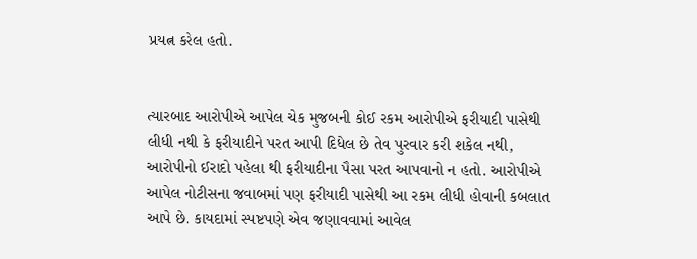પ્રયત્ન કરેલ હતો.


ત્યારબાદ આરોપીએ આપેલ ચેક મુજબની કોઈ રકમ આરોપીએ ફરીયાદી પાસેથી લીધી નથી કે ફરીયાદીને પરત આપી દિધેલ છે તેવ પુરવાર કરી શકેલ નથી, આરોપીનો ઈરાદો પહેલા થી ફરીયાદીના પૈસા પરત આપવાનો ન હતો. આરોપીએ આપેલ નોટીસના જવાબમાં પણ ફરીયાદી પાસેથી આ રકમ લીધી હોવાની કબલાત આપે છે. કાયદામાં સ્પષ્ટપણે એવ જણાવવામાં આવેલ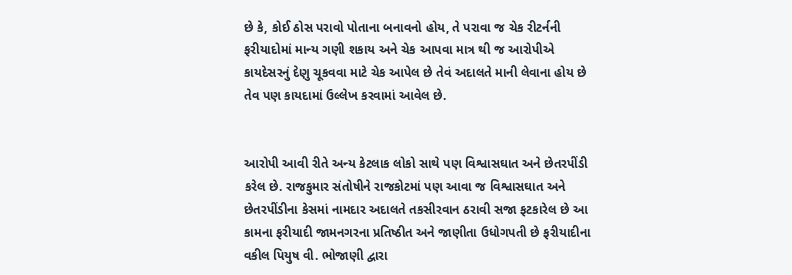છે કે, કોઈ ઠોસ પરાવો પોતાના બનાવનો હોય, તે પરાવા જ ચેક રીટર્નની ફરીયાદોમાં માન્ય ગણી શકાય અને ચેક આપવા માત્ર થી જ આરોપીએ કાયદેસરનું દેણુ ચૂકવવા માટે ચેક આપેલ છે તેવં અદાલતે માની લેવાના હોય છે તેવ પણ કાયદામાં ઉલ્લેખ કરવામાં આવેલ છે.


આરોપી આવી રીતે અન્ય કેટલાક લોકો સાથે પણ વિશ્વાસઘાત અને છેતરપીંડી કરેલ છે. રાજકુમાર સંતોષીને રાજકોટમાં પણ આવા જ વિશ્વાસઘાત અને છેતરપીંડીના કેસમાં નામદાર અદાલતે તકસીરવાન ઠરાવી સજા ફટકારેલ છે આ કામના ફરીયાદી જામનગરના પ્રતિષ્ઠીત અને જાણીતા ઉધોગપતી છે ફરીયાદીના વકીલ પિયુષ વી. ભોજાણી દ્વારા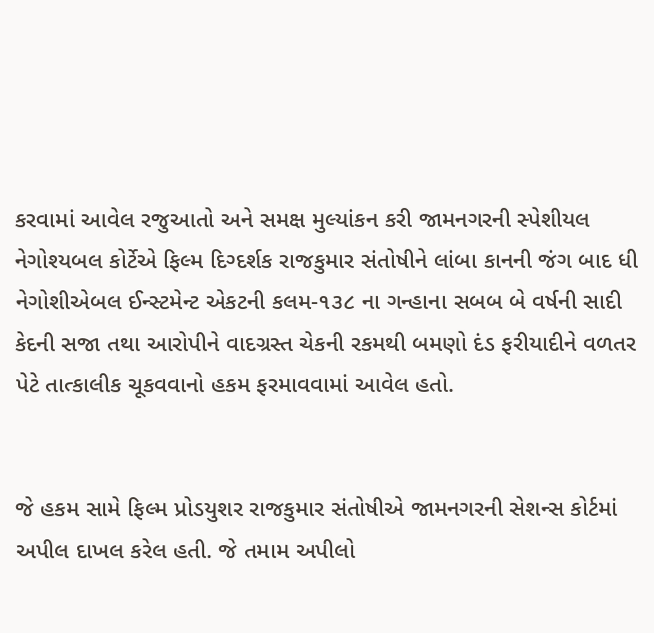કરવામાં આવેલ રજુઆતો અને સમક્ષ મુલ્યાંકન કરી જામનગરની સ્પેશીયલ નેગોશ્યબલ કોર્ટેએ ફિલ્મ દિગ્દર્શક રાજકુમાર સંતોષીને લાંબા કાનની જંગ બાદ ધી નેગોશીએબલ ઈન્સ્ટમેન્ટ એકટની કલમ-૧૩૮ ના ગન્હાના સબબ બે વર્ષની સાદી કેદની સજા તથા આરોપીને વાદગ્રસ્ત ચેકની રકમથી બમણો દંડ ફરીયાદીને વળતર પેટે તાત્કાલીક ચૂકવવાનો હકમ ફરમાવવામાં આવેલ હતો.


જે હકમ સામે ફિલ્મ પ્રોડયુશર રાજકુમાર સંતોષીએ જામનગરની સેશન્સ કોર્ટમાં અપીલ દાખલ કરેલ હતી. જે તમામ અપીલો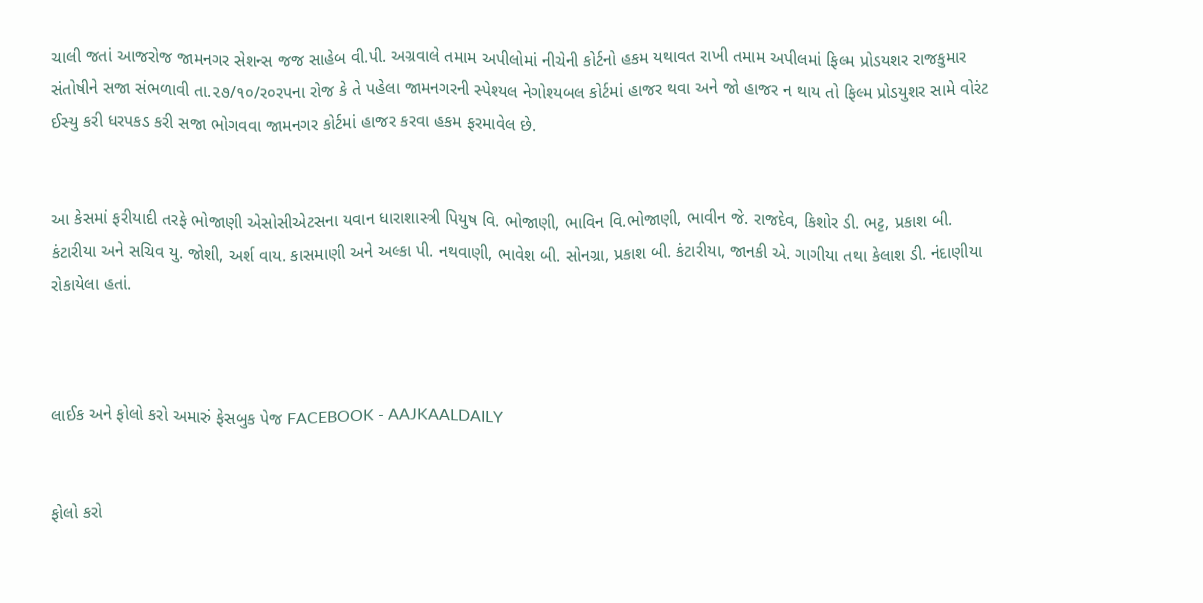ચાલી જતાં આજરોજ જામનગર સેશન્સ જજ સાહેબ વી.પી. અગ્રવાલે તમામ અપીલોમાં નીચેની કોર્ટનો હકમ યથાવત રાખી તમામ અપીલમાં ફિલ્મ પ્રોડયશર રાજકુમાર સંતોષીને સજા સંભળાવી તા.૨૭/૧૦/ર૦રપના રોજ કે તે પહેલા જામનગરની સ્પેશ્યલ નેગોશ્યબલ કોર્ટમાં હાજર થવા અને જો હાજર ન થાય તો ફિલ્મ પ્રોડયુશર સામે વોરંટ ઈસ્યુ કરી ધરપકડ કરી સજા ભોગવવા જામનગર કોર્ટમાં હાજર કરવા હકમ ફરમાવેલ છે.


આ કેસમાં ફરીયાદી તરફે ભોજાણી એસોસીએટસના યવાન ધારાશાસ્ત્રી પિયુષ વિ. ભોજાણી, ભાવિન વિ.ભોજાણી, ભાવીન જે. રાજદેવ, કિશોર ડી. ભટ્ટ, પ્રકાશ બી. કંટારીયા અને સચિવ યુ. જોશી, અર્શ વાય. કાસમાણી અને અલ્કા પી. નથવાણી, ભાવેશ બી. સોનગ્રા, પ્રકાશ બી. કંટારીયા, જાનકી એ. ગાગીયા તથા કેલાશ ડી. નંદાણીયા રોકાયેલા હતાં.



લાઈક અને ફોલો કરો અમારું ફેસબુક પેજ FACEBOOK - AAJKAALDAILY


ફોલો કરો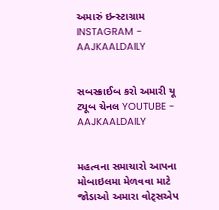અમારું ઇન્સ્ટાગ્રામ INSTAGRAM - AAJKAALDAILY


સબસ્ક્રાઈબ કરો અમારી યૂ ટ્યૂબ ચેનલ YOUTUBE - AAJKAALDAILY


મહત્વના સમાચારો આપના મોબાઇલમા મેળવવા માટે જોડાઓ અમારા વોટ્સએપ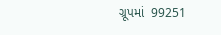ગ્રૂપમાં  99251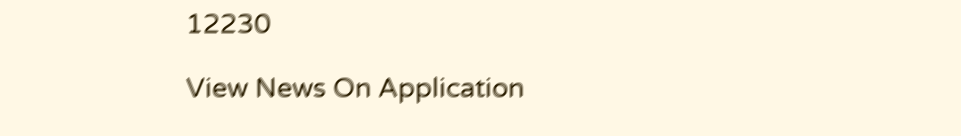12230

View News On Application